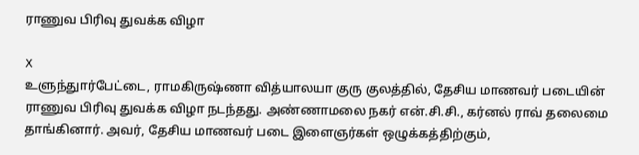ராணுவ பிரிவு துவக்க விழா

X
உளுந்துார்பேட்டை, ராமகிருஷ்ணா வித்யாலயா குரு குலத்தில், தேசிய மாணவர் படையின் ராணுவ பிரிவு துவக்க விழா நடந்தது. அண்ணாமலை நகர் என்.சி.சி., கர்னல் ராவ் தலைமை தாங்கினார். அவர், தேசிய மாணவர் படை இளைஞர்கள் ஒழுக்கத்திற்கும்,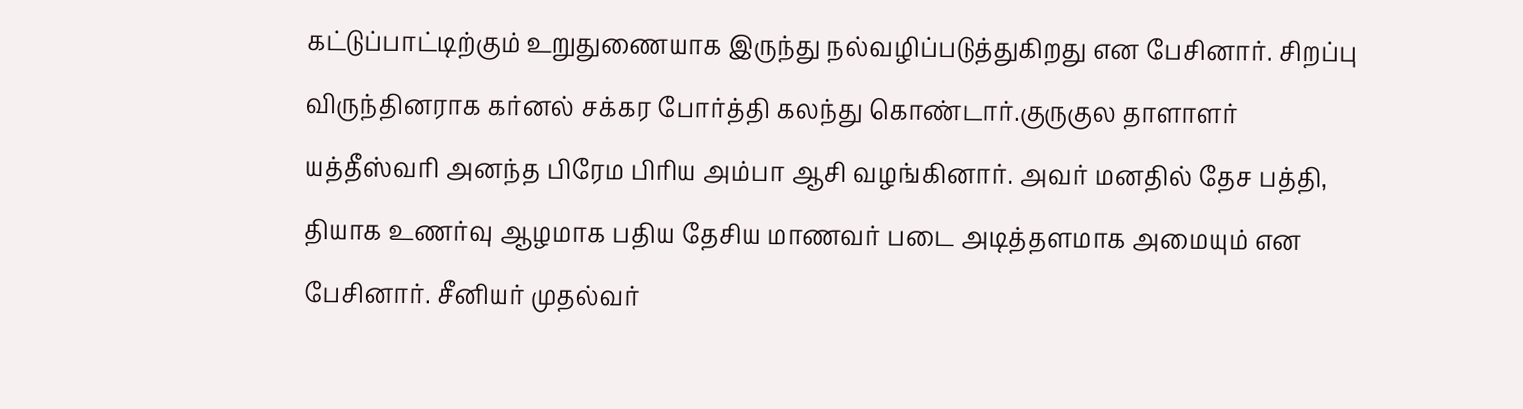கட்டுப்பாட்டிற்கும் உறுதுணையாக இருந்து நல்வழிப்படுத்துகிறது என பேசினார். சிறப்பு விருந்தினராக கர்னல் சக்கர போர்த்தி கலந்து கொண்டார்.குருகுல தாளாளர் யத்தீஸ்வரி அனந்த பிரேம பிரிய அம்பா ஆசி வழங்கினார். அவர் மனதில் தேச பத்தி, தியாக உணர்வு ஆழமாக பதிய தேசிய மாணவர் படை அடித்தளமாக அமையும் என பேசினார். சீனியர் முதல்வர்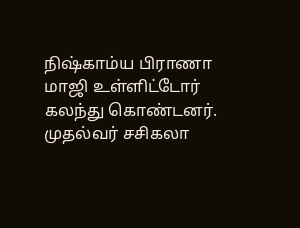நிஷ்காம்ய பிராணா மாஜி உள்ளிட்டோர் கலந்து கொண்டனர். முதல்வர் சசிகலா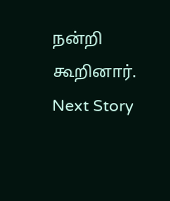நன்றி கூறினார்.
Next Story